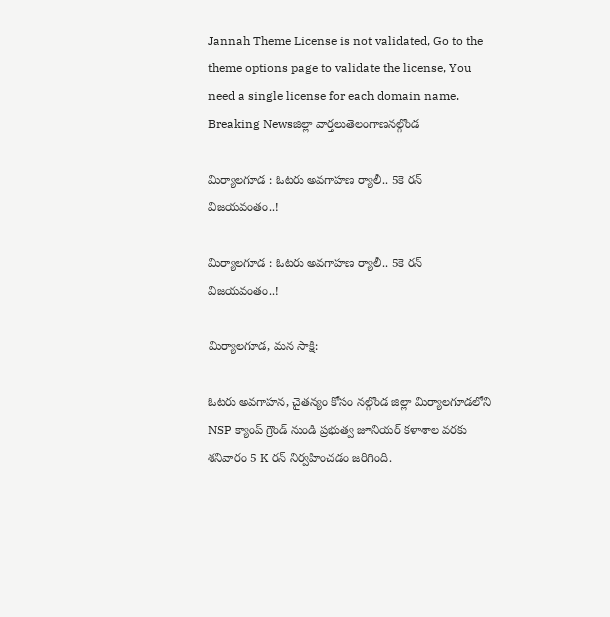Jannah Theme License is not validated, Go to the theme options page to validate the license, You need a single license for each domain name.
Breaking Newsజిల్లా వార్తలుతెలంగాణనల్గొండ

మిర్యాలగూడ : ఓటరు అవగాహణ ర్యాలీ.. 5కె రన్ విజయవంతం..!

మిర్యాలగూడ : ఓటరు అవగాహణ ర్యాలీ.. 5కె రన్ విజయవంతం..!

మిర్యాలగూడ, మన సాక్షి:

ఓటరు అవగాహన, చైతన్యం కోసం నల్గొండ జిల్లా మిర్యాలగూడలోని NSP క్యాంప్ గ్రౌండ్ నుండి ప్రభుత్వ జూనియర్ కళాశాల వరకు శనివారం 5 K రన్ నిర్వహించడం జరిగింది.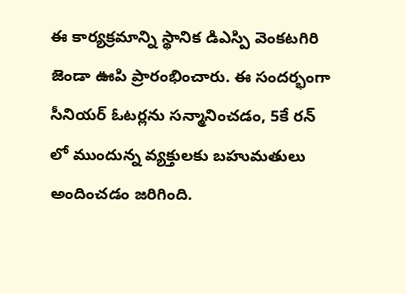ఈ కార్యక్రమాన్ని స్థానిక డిఎస్పి వెంకటగిరి జెండా ఊపి ప్రారంభించారు. ఈ సందర్భంగా సీనియర్ ఓటర్లను సన్మానించడం, 5కే రన్ లో ముందున్న వ్యక్తులకు బహుమతులు అందించడం జరిగింది.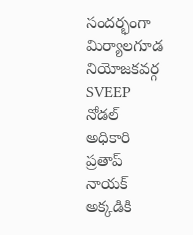సందర్భంగా మిర్యాలగూడ నియోజకవర్గ SVEEP నోడల్ అధికారి ప్రతాప్ నాయక్ అక్కడికి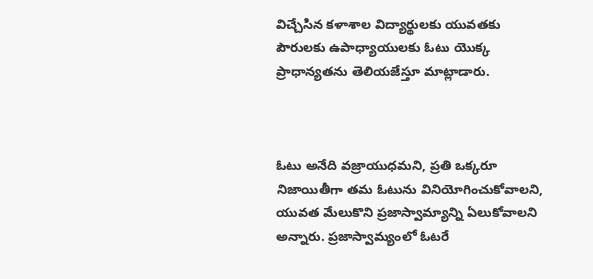విచ్చేసిన కళాశాల విద్యార్థులకు యువతకు పౌరులకు ఉపాధ్యాయులకు ఓటు యొక్క ప్రాధాన్యతను తెలియజేస్తూ మాట్లాడారు.



ఓటు అనేది వజ్రాయుధమని, ప్రతి ఒక్కరూ నిజాయితీగా తమ ఓటును వినియోగించుకోవాలని, యువత మేలుకొని ప్రజాస్వామ్యాన్ని ఏలుకోవాలని అన్నారు. ప్రజాస్వామ్యంలో ఓటరే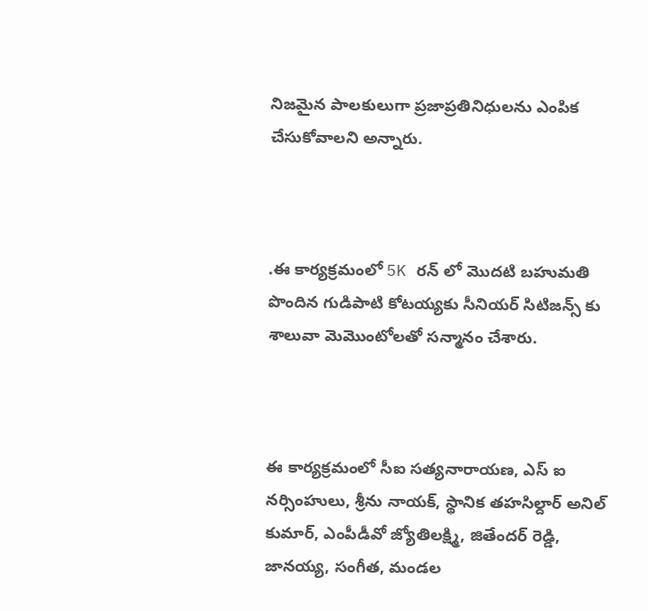నిజమైన పాలకులుగా ప్రజాప్రతినిధులను ఎంపిక చేసుకోవాలని అన్నారు.



.ఈ కార్యక్రమంలో 5K రన్ లో మొదటి బహుమతి పొందిన గుడిపాటి కోటయ్యకు సీనియర్ సిటిజన్స్ కు శాలువా మెమొంటోలతో సన్మానం చేశారు.



ఈ కార్యక్రమంలో సీఐ సత్యనారాయణ, ఎస్ ఐ నర్సింహులు, శ్రీను నాయక్, స్థానిక తహసిల్దార్ అనిల్ కుమార్, ఎంపీడీవో జ్యోతిలక్ష్మి, జితేందర్ రెడ్డి, జానయ్య, సంగీత, మండల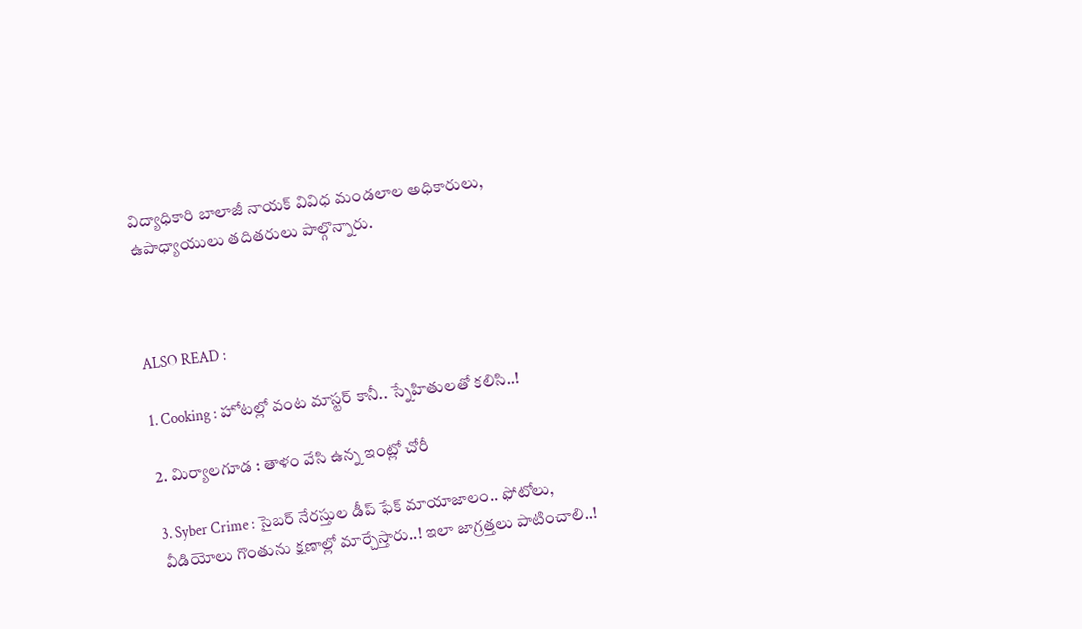విద్యాధికారి బాలాజీ నాయక్ వివిధ మండలాల అధికారులు, ఉపాధ్యాయులు తదితరులు పాల్గొన్నారు.



ALSO READ :

1. Cooking : హోటల్లో వంట మాస్టర్ కానీ.. స్నేహితులతో కలిసి..!

2. మిర్యాలగూడ : తాళం వేసి ఉన్న ఇంట్లో చోరీ

3. Syber Crime : సైబర్ నేరస్తుల డీప్ ఫేక్ మాయాజాలం.. ఫోటోలు, వీడియోలు గొంతును క్షణాల్లో మార్చేస్తారు..! ఇలా జాగ్రత్తలు పాటించాలి..!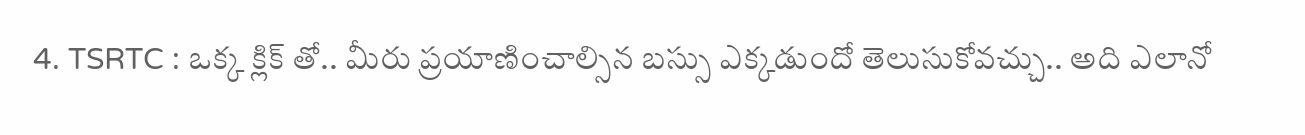4. TSRTC : ఒక్క క్లిక్ తో.. మీరు ప్రయాణించాల్సిన బస్సు ఎక్కడుందో తెలుసుకోవచ్చు.. అది ఎలానో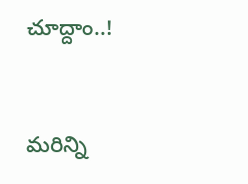చూద్దాం..!



మరిన్ని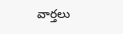వార్తలు